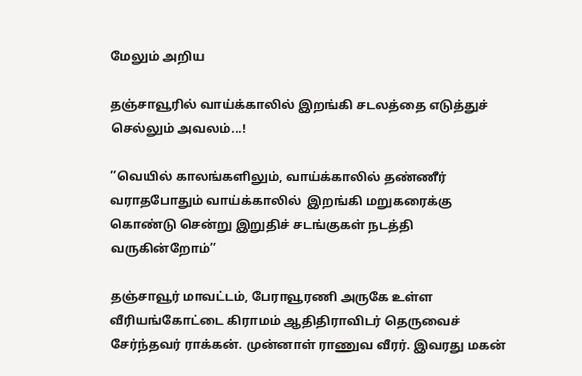மேலும் அறிய

தஞ்சாவூரில் வாய்க்காலில் இறங்கி சடலத்தை எடுத்துச் செல்லும் அவலம்...!

’’வெயில் காலங்களிலும், வாய்க்காலில் தண்ணீர் வராதபோதும் வாய்க்காலில்  இறங்கி மறுகரைக்கு கொண்டு சென்று இறுதிச் சடங்குகள் நடத்தி வருகின்றோம்’’

தஞ்சாவூர் மாவட்டம், பேராவூரணி அருகே உள்ள வீரியங்கோட்டை கிராமம் ஆதிதிராவிடர் தெருவைச் சேர்ந்தவர் ராக்கன். முன்னாள் ராணுவ வீரர். இவரது மகன்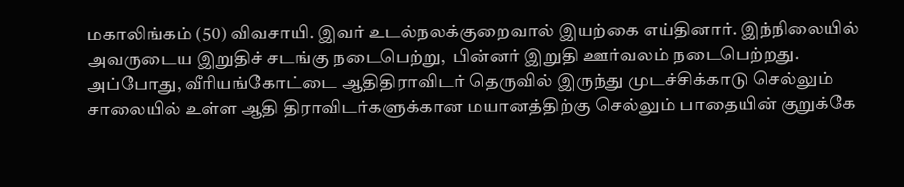மகாலிங்கம் (50) விவசாயி. இவர் உடல்நலக்குறைவால் இயற்கை எய்தினார். இந்நிலையில் அவருடைய இறுதிச் சடங்கு நடைபெற்று,  பின்னர் இறுதி ஊர்வலம் நடைபெற்றது. அப்போது, வீரியங்கோட்டை ஆதிதிராவிடர் தெருவில் இருந்து முடச்சிக்காடு செல்லும் சாலையில் உள்ள ஆதி திராவிடர்களுக்கான மயானத்திற்கு செல்லும் பாதையின் குறுக்கே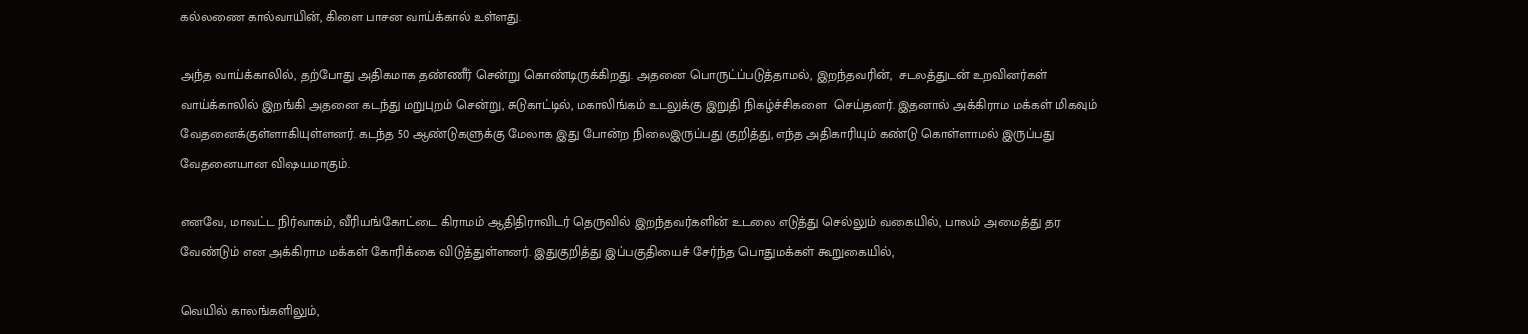கல்லணை கால்வாயின், கிளை பாசன வாய்க்கால் உள்ளது.

அந்த வாய்க்காலில், தற்போது அதிகமாக தண்ணீர் சென்று கொண்டிருக்கிறது. அதனை பொருட்ப்படுத்தாமல், இறந்தவரின்,  சடலத்துடன் உறவினர்கள் வாய்க்காலில் இறங்கி அதனை கடந்து மறுபுறம் சென்று, சுடுகாட்டில், மகாலிங்கம் உடலுக்கு இறுதி நிகழ்ச்சிகளை  செய்தனர். இதனால் அக்கிராம மக்கள் மிகவும் வேதனைக்குள்ளாகியுள்ளனர். கடந்த 50 ஆண்டுகளுக்கு மேலாக இது போன்ற நிலைஇருப்பது குறித்து, எந்த அதிகாரியும் கண்டு கொள்ளாமல் இருப்பது வேதனையான விஷயமாகும்.

எனவே, மாவட்ட நிர்வாகம், வீரியங்கோட்டை கிராமம் ஆதிதிராவிடர் தெருவில் இறந்தவர்களின் உடலை எடுத்து செல்லும் வகையில், பாலம் அமைத்து தர வேண்டும் என அக்கிராம மக்கள் கோரிக்கை விடுத்துள்ளனர். இதுகுறித்து இப்பகுதியைச் சேர்ந்த பொதுமக்கள் கூறுகையில்,

வெயில் காலங்களிலும்,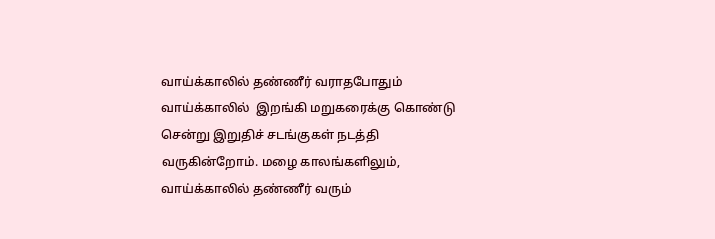வாய்க்காலில் தண்ணீர் வராதபோதும் வாய்க்காலில்  இறங்கி மறுகரைக்கு கொண்டு சென்று இறுதிச் சடங்குகள் நடத்தி வருகின்றோம். மழை காலங்களிலும், வாய்க்காலில் தண்ணீர் வரும்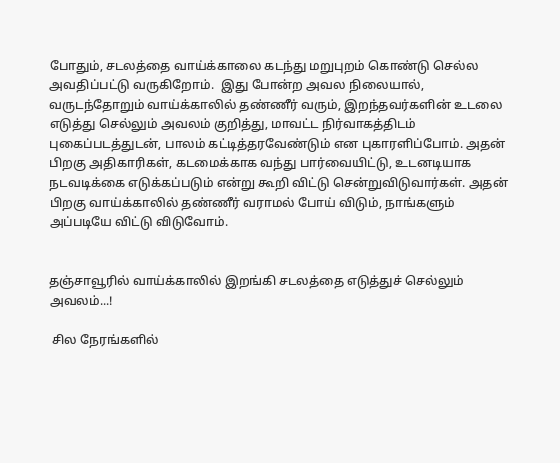போதும், சடலத்தை வாய்க்காலை கடந்து மறுபுறம் கொண்டு செல்ல அவதிப்பட்டு வருகிறோம்.  இது போன்ற அவல நிலையால், வருடந்தோறும் வாய்க்காலில் தண்ணீர் வரும், இறந்தவர்களின் உடலை எடுத்து செல்லும் அவலம் குறித்து, மாவட்ட நிர்வாகத்திடம் புகைப்படத்துடன், பாலம் கட்டித்தரவேண்டும் என புகாரளிப்போம். அதன் பிறகு அதிகாரிகள், கடமைக்காக வந்து பார்வையிட்டு, உடனடியாக நடவடிக்கை எடுக்கப்படும் என்று கூறி விட்டு சென்றுவிடுவார்கள். அதன் பிறகு வாய்க்காலில் தண்ணீர் வராமல் போய் விடும், நாங்களும் அப்படியே விட்டு விடுவோம்.


தஞ்சாவூரில் வாய்க்காலில் இறங்கி சடலத்தை எடுத்துச் செல்லும் அவலம்...!

 சில நேரங்களில்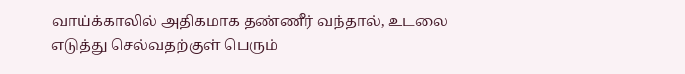வாய்க்காலில் அதிகமாக தண்ணீர் வந்தால், உடலை எடுத்து செல்வதற்குள் பெரும்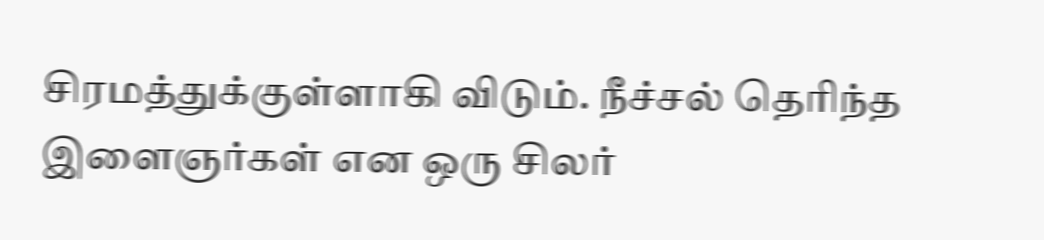சிரமத்துக்குள்ளாகி விடும். நீச்சல் தெரிந்த இளைஞர்கள் என ஒரு சிலர்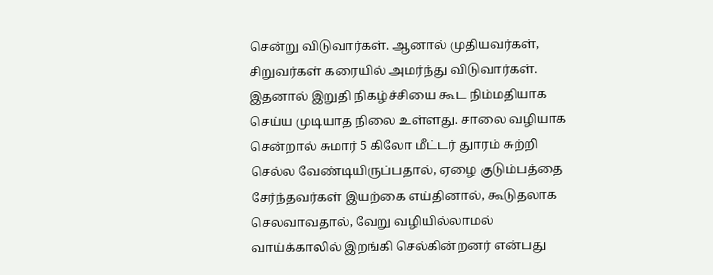சென்று விடுவார்கள். ஆனால் முதியவர்கள், சிறுவர்கள் கரையில் அமர்ந்து விடுவார்கள். இதனால் இறுதி நிகழ்ச்சியை கூட நிம்மதியாக செய்ய முடியாத நிலை உள்ளது. சாலை வழியாக சென்றால் சுமார் 5 கிலோ மீட்டர் துாரம் சுற்றி செல்ல வேண்டியிருப்பதால், ஏழை குடும்பத்தை சேர்ந்தவர்கள் இயற்கை எய்தினால், கூடுதலாக செலவாவதால், வேறு வழியில்லாமல் வாய்க்காலில் இறங்கி செல்கின்றனர் என்பது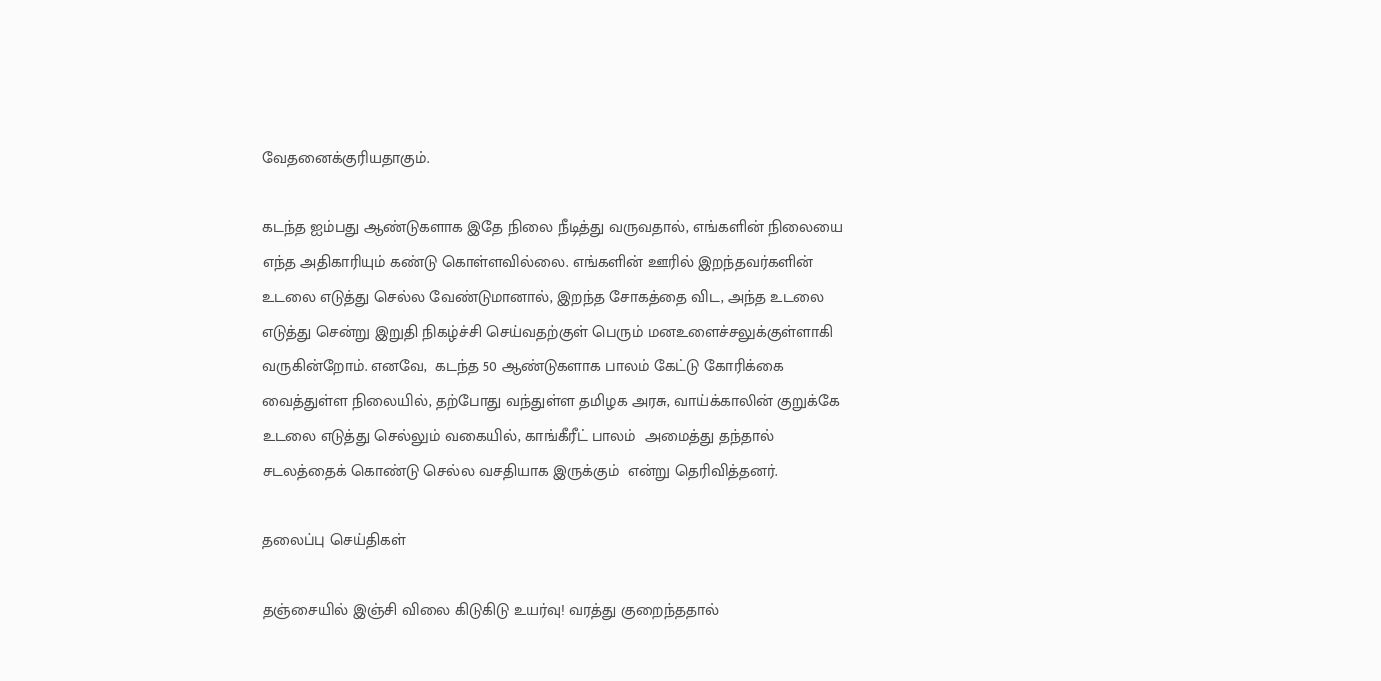வேதனைக்குரியதாகும்.

கடந்த ஐம்பது ஆண்டுகளாக இதே நிலை நீடித்து வருவதால், எங்களின் நிலையை எந்த அதிகாரியும் கண்டு கொள்ளவில்லை. எங்களின் ஊரில் இறந்தவர்களின் உடலை எடுத்து செல்ல வேண்டுமானால், இறந்த சோகத்தை விட, அந்த உடலை எடுத்து சென்று இறுதி நிகழ்ச்சி செய்வதற்குள் பெரும் மனஉளைச்சலுக்குள்ளாகி வருகின்றோம். எனவே,  கடந்த 50 ஆண்டுகளாக பாலம் கேட்டு கோரிக்கை வைத்துள்ள நிலையில், தற்போது வந்துள்ள தமிழக அரசு, வாய்க்காலின் குறுக்கே உடலை எடுத்து செல்லும் வகையில், காங்கீரீட் பாலம்  அமைத்து தந்தால் சடலத்தைக் கொண்டு செல்ல வசதியாக இருக்கும்  என்று தெரிவித்தனர்.

தலைப்பு செய்திகள்

தஞ்சையில் இஞ்சி விலை கிடுகிடு உயர்வு! வரத்து குறைந்ததால்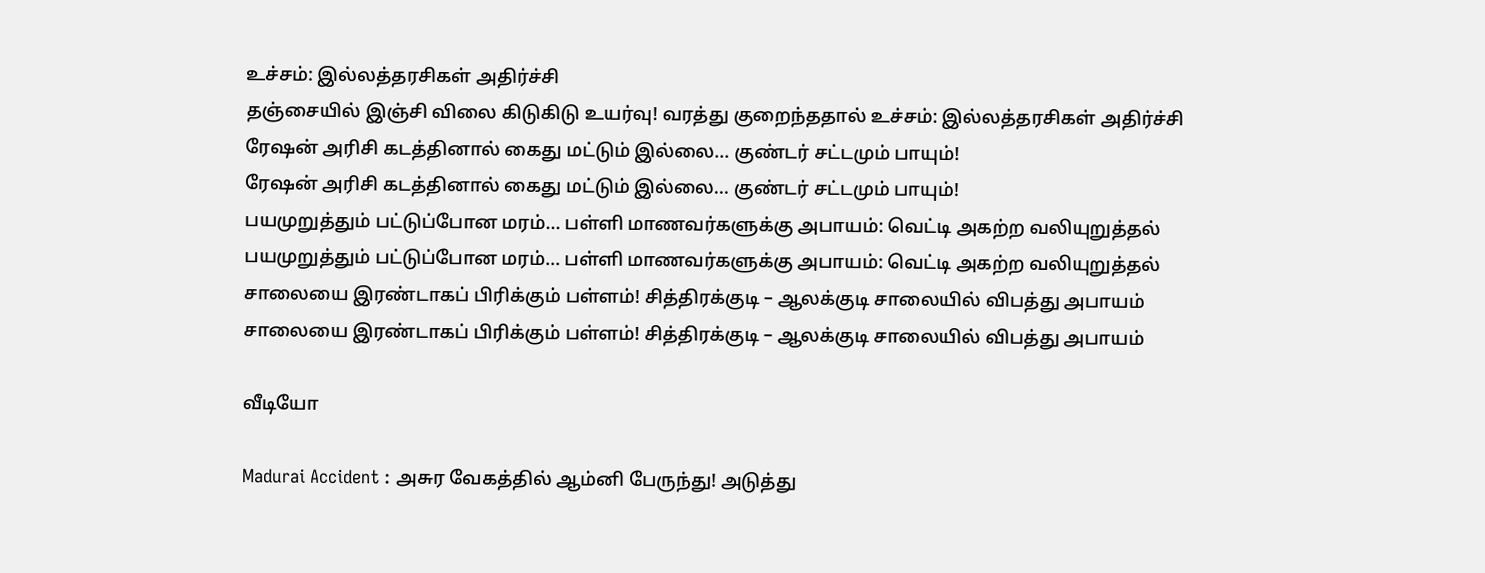உச்சம்: இல்லத்தரசிகள் அதிர்ச்சி
தஞ்சையில் இஞ்சி விலை கிடுகிடு உயர்வு! வரத்து குறைந்ததால் உச்சம்: இல்லத்தரசிகள் அதிர்ச்சி
ரேஷன் அரிசி கடத்தினால் கைது மட்டும் இல்லை... குண்டர் சட்டமும் பாயும்!
ரேஷன் அரிசி கடத்தினால் கைது மட்டும் இல்லை... குண்டர் சட்டமும் பாயும்!
பயமுறுத்தும் பட்டுப்போன மரம்... பள்ளி மாணவர்களுக்கு அபாயம்: வெட்டி அகற்ற வலியுறுத்தல்
பயமுறுத்தும் பட்டுப்போன மரம்... பள்ளி மாணவர்களுக்கு அபாயம்: வெட்டி அகற்ற வலியுறுத்தல்
சாலையை இரண்டாகப் பிரிக்கும் பள்ளம்! சித்திரக்குடி – ஆலக்குடி சாலையில் விபத்து அபாயம்
சாலையை இரண்டாகப் பிரிக்கும் பள்ளம்! சித்திரக்குடி – ஆலக்குடி சாலையில் விபத்து அபாயம்

வீடியோ

Madurai Accident : அசுர வேகத்தில் ஆம்னி பேருந்து! அடுத்து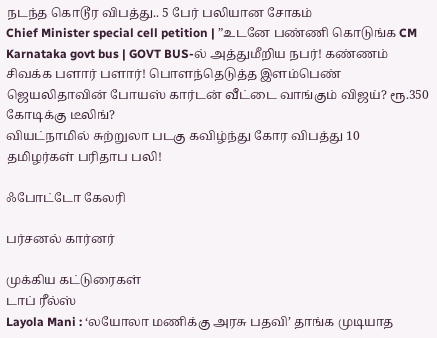நடந்த கொடூர விபத்து.. 5 பேர் பலியான சோகம்
Chief Minister special cell petition | ”உடனே பண்ணி கொடுங்க CM
Karnataka govt bus | GOVT BUS-ல் அத்துமீறிய நபர்! கண்ணம் சிவக்க பளார் பளார்! பொளந்தெடுத்த இளம்பெண்
ஜெயலிதாவின் போயஸ் கார்டன் வீட்டை வாங்கும் விஜய்? ரூ.350 கோடிக்கு டீலிங்?
வியட்நாமில் சுற்றுலா படகு கவிழ்ந்து கோர விபத்து 10 தமிழர்கள் பரிதாப பலி!

ஃபோட்டோ கேலரி

பர்சனல் கார்னர்

முக்கிய கட்டுரைகள்
டாப் ரீல்ஸ்
Layola Mani : ‘லயோலா மணிக்கு அரசு பதவி’ தாங்க முடியாத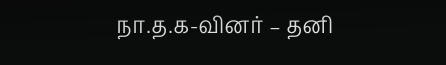நா.த.க-வினர் – தனி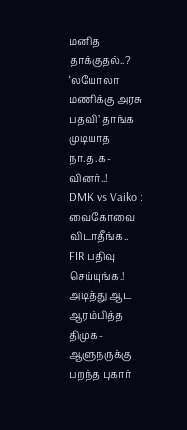மனித தாக்குதல்..?
‘லயோலா மணிக்கு அரசு பதவி’ தாங்க முடியாத நா.த.க-வினர்..!
DMK vs Vaiko : வைகோவை விடாதீங்க.. FIR பதிவு செய்யுங்க.! அடித்து ஆட ஆரம்பித்த திமுக- ஆளுநருக்கு பறந்த புகார்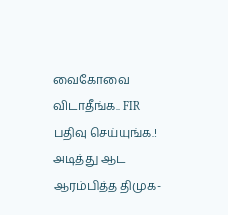வைகோவை விடாதீங்க.. FIR பதிவு செய்யுங்க.! அடித்து ஆட ஆரம்பித்த திமுக-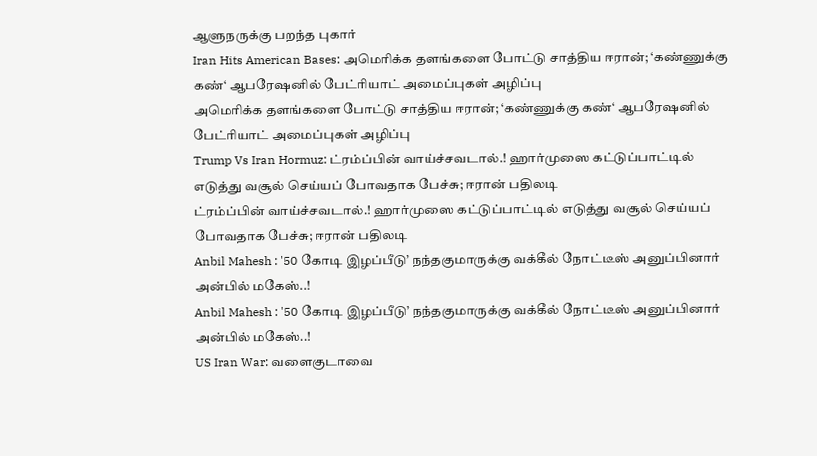ஆளுநருக்கு பறந்த புகார்
Iran Hits American Bases: அமெரிக்க தளங்களை போட்டு சாத்திய ஈரான்; ‘கண்ணுக்கு கண்‘ ஆபரேஷனில் பேட்ரியாட் அமைப்புகள் அழிப்பு
அமெரிக்க தளங்களை போட்டு சாத்திய ஈரான்; ‘கண்ணுக்கு கண்‘ ஆபரேஷனில் பேட்ரியாட் அமைப்புகள் அழிப்பு
Trump Vs Iran Hormuz: ட்ரம்ப்பின் வாய்ச்சவடால்.! ஹார்முஸை கட்டுப்பாட்டில் எடுத்து வசூல் செய்யப் போவதாக பேச்சு; ஈரான் பதிலடி
ட்ரம்ப்பின் வாய்ச்சவடால்.! ஹார்முஸை கட்டுப்பாட்டில் எடுத்து வசூல் செய்யப் போவதாக பேச்சு; ஈரான் பதிலடி
Anbil Mahesh : '50 கோடி இழப்பீடு’ நந்தகுமாருக்கு வக்கீல் நோட்டீஸ் அனுப்பினார் அன்பில் மகேஸ்..!
Anbil Mahesh : '50 கோடி இழப்பீடு’ நந்தகுமாருக்கு வக்கீல் நோட்டீஸ் அனுப்பினார் அன்பில் மகேஸ்..!
US Iran War: வளைகுடாவை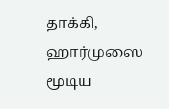தாக்கி, ஹார்முஸை மூடிய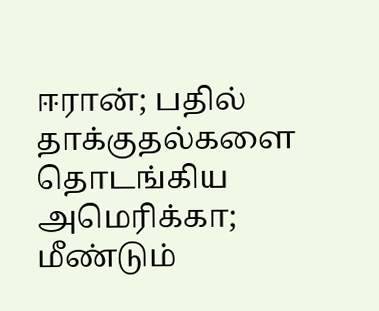ஈரான்; பதில் தாக்குதல்களை தொடங்கிய அமெரிக்கா; மீண்டும்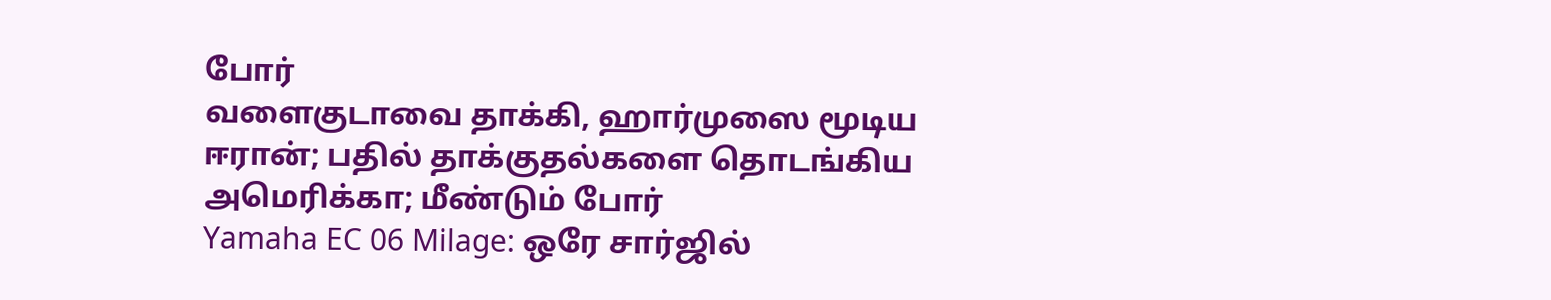போர்
வளைகுடாவை தாக்கி, ஹார்முஸை மூடிய ஈரான்; பதில் தாக்குதல்களை தொடங்கிய அமெரிக்கா; மீண்டும் போர்
Yamaha EC 06 Milage: ஒரே சார்ஜில்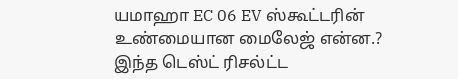யமாஹா EC 06 EV ஸ்கூட்டரின் உண்மையான மைலேஜ் என்ன.? இந்த டெஸ்ட் ரிசல்ட்ட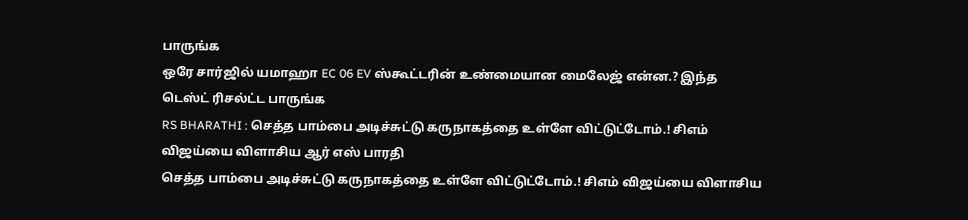பாருங்க
ஒரே சார்ஜில் யமாஹா EC 06 EV ஸ்கூட்டரின் உண்மையான மைலேஜ் என்ன.? இந்த டெஸ்ட் ரிசல்ட்ட பாருங்க
RS BHARATHI : செத்த பாம்பை அடிச்சுட்டு கருநாகத்தை உள்ளே விட்டுட்டோம்.! சிஎம் விஜய்யை விளாசிய ஆர் எஸ் பாரதி
செத்த பாம்பை அடிச்சுட்டு கருநாகத்தை உள்ளே விட்டுட்டோம்.! சிஎம் விஜய்யை விளாசிய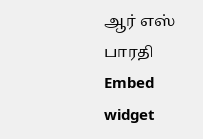ஆர் எஸ் பாரதி
Embed widget